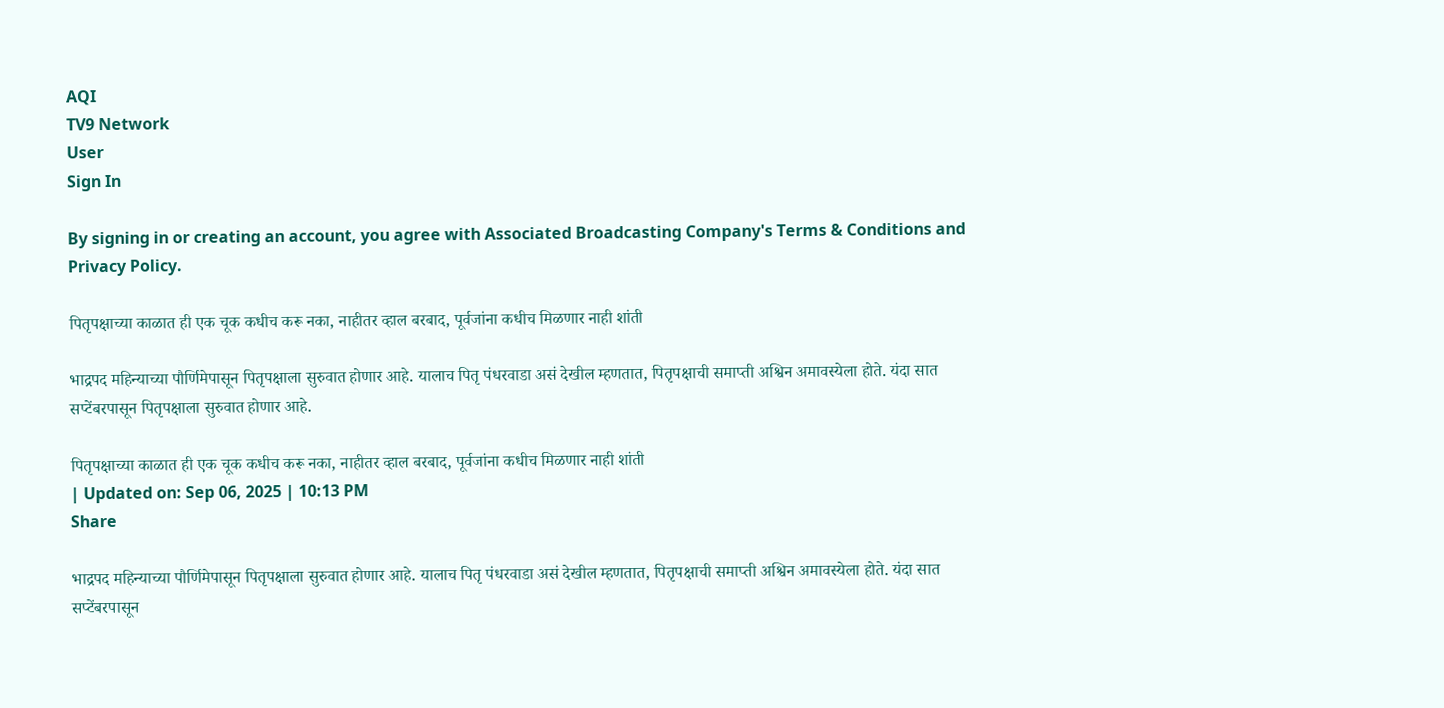AQI
TV9 Network
User
Sign In

By signing in or creating an account, you agree with Associated Broadcasting Company's Terms & Conditions and Privacy Policy.

पितृपक्षाच्या काळात ही एक चूक कधीच करू नका, नाहीतर व्हाल बरबाद, पूर्वजांना कधीच मिळणार नाही शांती

भाद्रपद महिन्याच्या पौर्णिमेपासून पितृपक्षाला सुरुवात होणार आहे. यालाच पितृ पंधरवाडा असं देखील म्हणतात, पितृपक्षाची समाप्ती अश्विन अमावस्येला होते. यंदा सात सप्टेंबरपासून पितृपक्षाला सुरुवात होणार आहे.

पितृपक्षाच्या काळात ही एक चूक कधीच करू नका, नाहीतर व्हाल बरबाद, पूर्वजांना कधीच मिळणार नाही शांती
| Updated on: Sep 06, 2025 | 10:13 PM
Share

भाद्रपद महिन्याच्या पौर्णिमेपासून पितृपक्षाला सुरुवात होणार आहे. यालाच पितृ पंधरवाडा असं देखील म्हणतात, पितृपक्षाची समाप्ती अश्विन अमावस्येला होते. यंदा सात सप्टेंबरपासून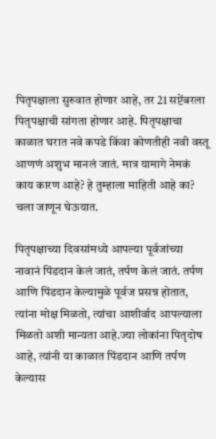पितृपक्षाला सुरुवात होणार आहे, तर 21 सप्टेंबरला पितृपक्षाची सांगता होणार आहे. पितृपक्षाचा काळात घरात नवे कपडे किंवा कोणतीही नवी वस्तू आणणं अशुभ मानलं जातं. मात्र यामागे नेमकं काय कारण आहे? हे तुम्हाला माहिती आहे का? चला जाणून घेऊयात.

पितृपक्षाच्या दिवसांमध्ये आपल्या पूर्वजांच्या नावानं पिंडदान केलं जातं, तर्पण केलं जातं. तर्पण आणि पिंडदान केल्यामुळे पूर्वज प्रसन्न होतात, त्यांना मोक्ष मिळतो, त्यांचा आशीर्वाद आपल्याला मिळतो अशी मान्यता आहे.ज्या लोकांना पितृदोष आहे, त्यांनी या काळात पिंडदान आणि तर्पण केल्यास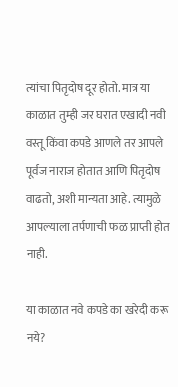त्यांचा पितृदोष दूर होतो. मात्र या काळात तुम्ही जर घरात एखादी नवी वस्तू किंवा कपडे आणले तर आपले पूर्वज नाराज होतात आणि पितृदोष वाढतो, अशी मान्यता आहे. त्यामुळे आपल्याला तर्पणाची फळ प्राप्ती होत नाही.

या काळात नवे कपडे का खरेदी करू नये?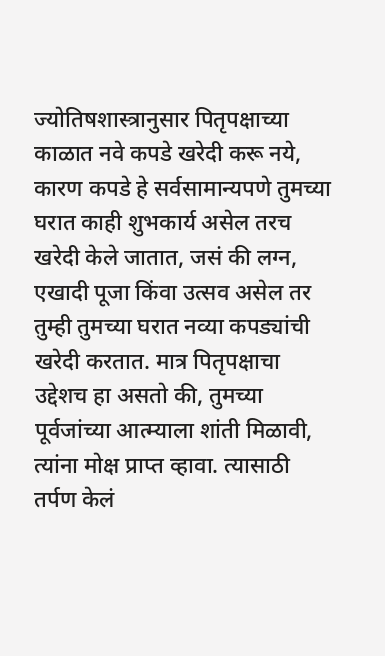ज्योतिषशास्त्रानुसार पितृपक्षाच्या काळात नवे कपडे खरेदी करू नये, कारण कपडे हे सर्वसामान्यपणे तुमच्या घरात काही शुभकार्य असेल तरच खरेदी केले जातात, जसं की लग्न, एखादी पूजा किंवा उत्सव असेल तर तुम्ही तुमच्या घरात नव्या कपड्यांची खरेदी करतात. मात्र पितृपक्षाचा उद्देशच हा असतो की, तुमच्या पूर्वजांच्या आत्म्याला शांती मिळावी, त्यांना मोक्ष प्राप्त व्हावा. त्यासाठी तर्पण केलं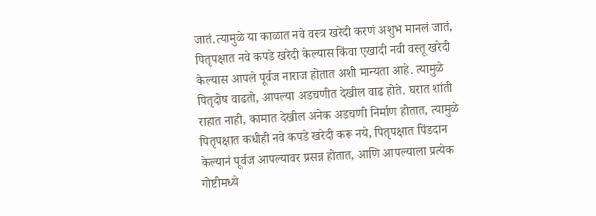जातं.त्यामुळे या काळात नवे वस्त्र खरेदी करणं अशुभ मानलं जातं, पितृपक्षात नवे कपडे खरेदी केल्यास किंवा एखादी नवी वस्तू खरेदी केल्यास आपले पूर्वज नाराज होतात अशी मान्यता आहे. त्यामुळे पितृदोष वाढतो, आपल्या अडचणीत देखील वाढ होते. घरात शांती राहात नाही, कामात देखील अनेक अडचणी निर्माण होतात, त्यामुळे पितृपक्षात कधीही नवे कपडे खरेदी करू नये, पितृपक्षात पिंडदान केल्यानं पूर्वज आपल्यावर प्रसन्न होतात, आणि आपल्याला प्रत्येक गोष्टीमध्ये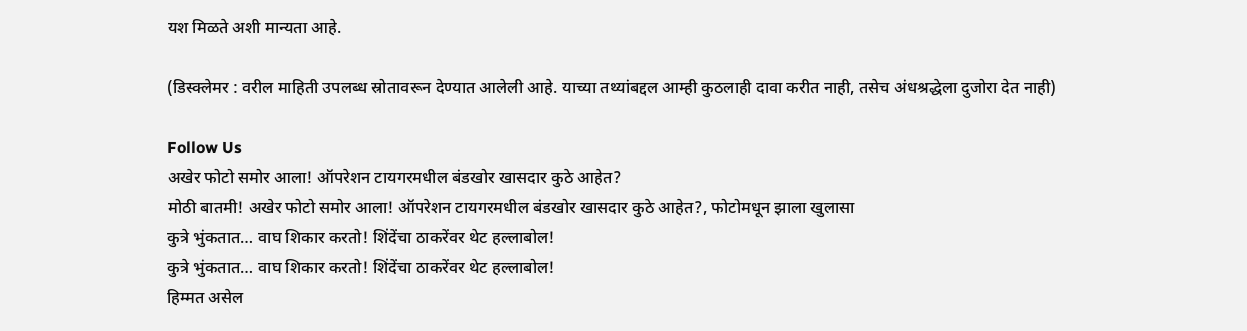यश मिळते अशी मान्यता आहे.

(डिस्क्लेमर : वरील माहिती उपलब्ध स्रोतावरून देण्यात आलेली आहे. याच्या तथ्यांबद्दल आम्ही कुठलाही दावा करीत नाही, तसेच अंधश्रद्धेला दुजोरा देत नाही)

Follow Us
अखेर फोटो समोर आला! ऑपरेशन टायगरमधील बंडखोर खासदार कुठे आहेत?
मोठी बातमी! अखेर फोटो समोर आला! ऑपरेशन टायगरमधील बंडखोर खासदार कुठे आहेत?, फोटोमधून झाला खुलासा
कुत्रे भुंकतात… वाघ शिकार करतो! शिंदेंचा ठाकरेंवर थेट हल्लाबोल!
कुत्रे भुंकतात… वाघ शिकार करतो! शिंदेंचा ठाकरेंवर थेट हल्लाबोल!
हिम्मत असेल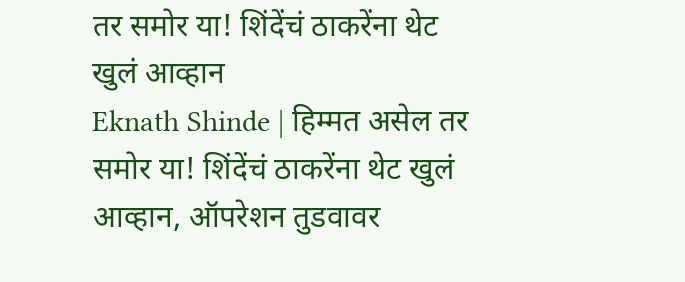तर समोर या! शिंदेंचं ठाकरेंना थेट खुलं आव्हान
Eknath Shinde | हिम्मत असेल तर समोर या! शिंदेंचं ठाकरेंना थेट खुलं आव्हान, ऑपरेशन तुडवावर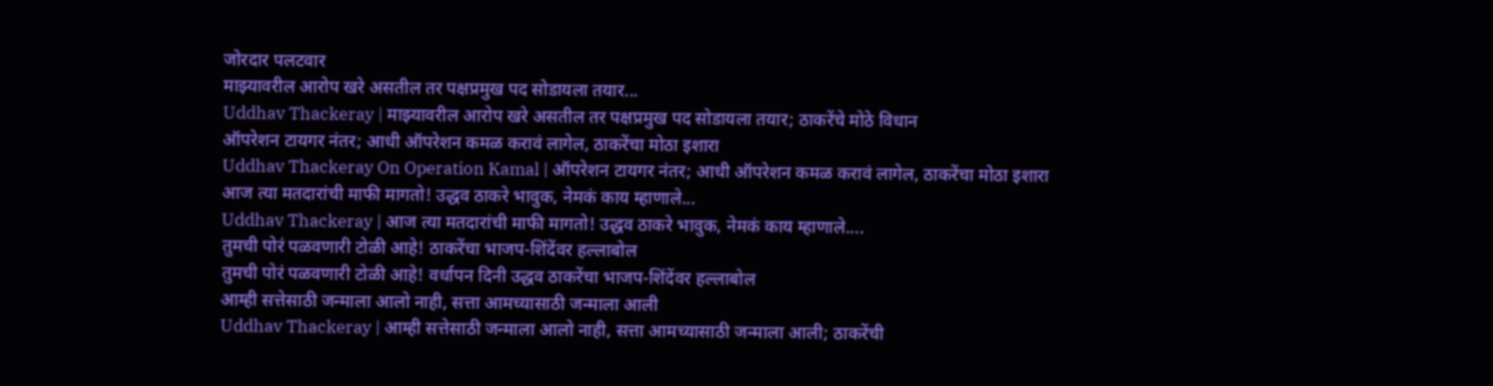जोरदार पलटवार
माझ्यावरील आरोप खरे असतील तर पक्षप्रमुख पद सोडायला तयार...
Uddhav Thackeray | माझ्यावरील आरोप खरे असतील तर पक्षप्रमुख पद सोडायला तयार; ठाकरेंचे मोठे विधान
ऑपरेशन टायगर नंतर; आधी ऑपरेशन कमळ करावं लागेल, ठाकरेंचा मोठा इशारा
Uddhav Thackeray On Operation Kamal | ऑपरेशन टायगर नंतर; आधी ऑपरेशन कमळ करावं लागेल, ठाकरेंचा मोठा इशारा
आज त्या मतदारांची माफी मागतो! उद्धव ठाकरे भावुक, नेमकं काय म्हाणाले...
Uddhav Thackeray | आज त्या मतदारांची माफी मागतो! उद्धव ठाकरे भावुक, नेमकं काय म्हाणाले....
तुमची पोरं पळवणारी टोळी आहे! ठाकरेंचा भाजप-शिंदेंवर हल्लाबोल
तुमची पोरं पळवणारी टोळी आहे! वर्धापन दिनी उद्धव ठाकरेंचा भाजप-शिंदेंवर हल्लाबोल
आम्ही सत्तेसाठी जन्माला आलो नाही, सत्ता आमच्यासाठी जन्माला आली
Uddhav Thackeray | आम्ही सत्तेसाठी जन्माला आलो नाही, सत्ता आमच्यासाठी जन्माला आली; ठाकरेंची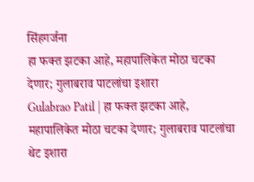सिंहगर्जना
हा फक्त झटका आहे, महापालिकेत मोठा चटका देणार; गुलाबराव पाटलांचा इशारा
Gulabrao Patil | हा फक्त झटका आहे, महापालिकेत मोठा चटका देणार; गुलाबराव पाटलांचा थेट इशारा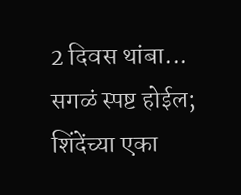2 दिवस थांबा... सगळं स्पष्ट होईल; शिंदेंच्या एका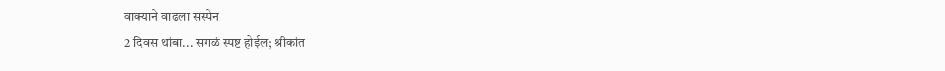वाक्याने वाढला सस्पेन
2 दिवस थांबा... सगळं स्पष्ट होईल; श्रीकांत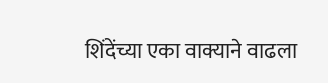शिंदेंच्या एका वाक्याने वाढला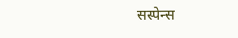सस्पेन्स